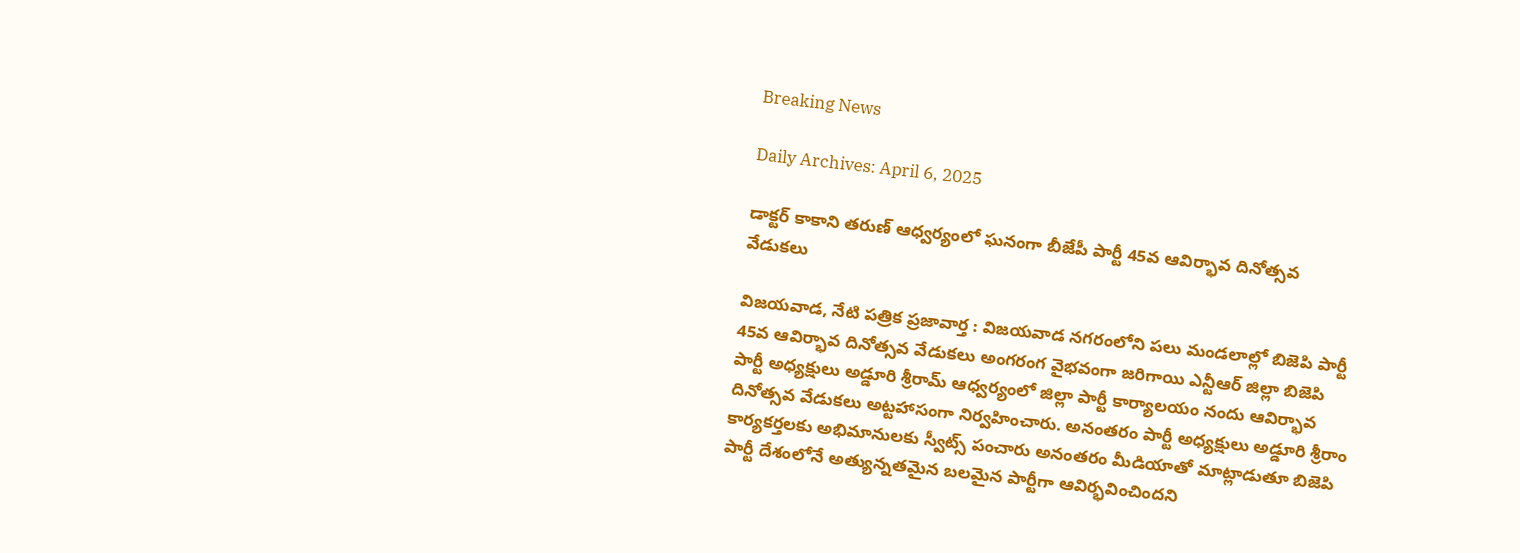Breaking News

Daily Archives: April 6, 2025

డాక్టర్ కాకాని తరుణ్ ఆధ్వర్యంలో ఘనంగా బీజేపీ పార్టీ 45వ ఆవిర్భావ దినోత్సవ వేడుకలు

విజయవాడ, నేటి పత్రిక ప్రజావార్త : విజయవాడ నగరంలోని పలు మండలాల్లో బిజెపి పార్టీ 45వ ఆవిర్భావ దినోత్సవ వేడుకలు అంగరంగ వైభవంగా జరిగాయి ఎన్టీఆర్ జిల్లా బిజెపి పార్టీ అధ్యక్షులు అడ్డూరి శ్రీరామ్ ఆధ్వర్యంలో జిల్లా పార్టీ కార్యాలయం నందు ఆవిర్భావ దినోత్సవ వేడుకలు అట్టహాసంగా నిర్వహించారు. అనంతరం పార్టీ అధ్యక్షులు అడ్డూరి శ్రీరాం కార్యకర్తలకు అభిమానులకు స్వీట్స్ పంచారు అనంతరం మీడియాతో మాట్లాడుతూ బిజెపి పార్టీ దేశంలోనే అత్యున్నతమైన బలమైన పార్టీగా ఆవిర్భవించిందని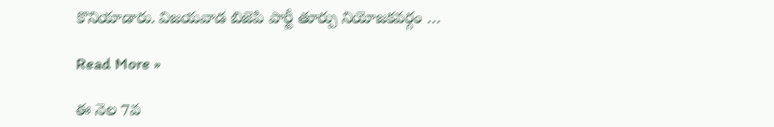కొనియాడారు. విజయవాడ బిజెపి పార్టీ తూర్పు నియోజకవర్గం …

Read More »

ఈ నెల 7వ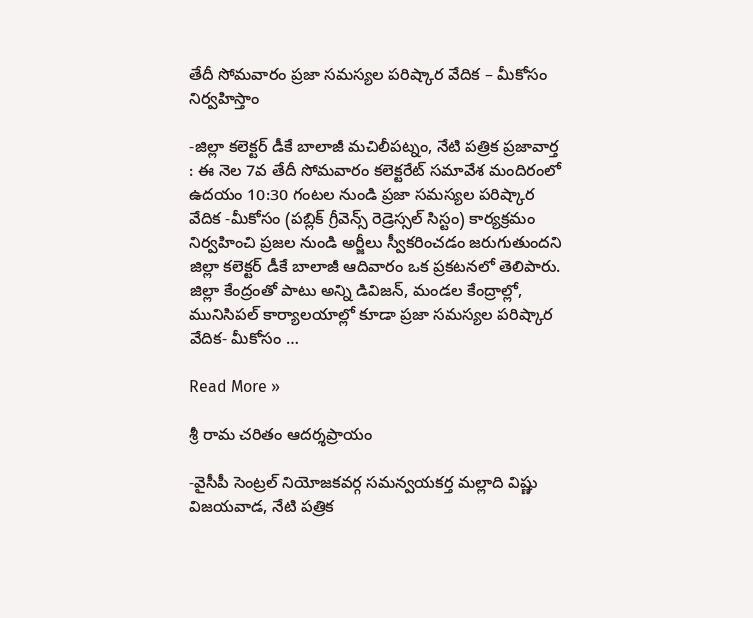తేదీ సోమవారం ప్రజా సమస్యల పరిష్కార వేదిక – మీకోసం నిర్వహిస్తాం

-జిల్లా కలెక్టర్ డీకే బాలాజీ మచిలీపట్నం, నేటి పత్రిక ప్రజావార్త : ఈ నెల 7వ తేదీ సోమవారం కలెక్టరేట్ సమావేశ మందిరంలో ఉదయం 10:30 గంటల నుండి ప్రజా సమస్యల పరిష్కార వేదిక -మీకోసం (పబ్లిక్ గ్రీవెన్స్ రెడ్రెస్సల్ సిస్టం) కార్యక్రమం నిర్వహించి ప్రజల నుండి అర్జీలు స్వీకరించడం జరుగుతుందని జిల్లా కలెక్టర్ డీకే బాలాజీ ఆదివారం ఒక ప్రకటనలో తెలిపారు. జిల్లా కేంద్రంతో పాటు అన్ని డివిజన్, మండల కేంద్రాల్లో, మునిసిపల్ కార్యాలయాల్లో కూడా ప్రజా సమస్యల పరిష్కార వేదిక- మీకోసం …

Read More »

శ్రీ రామ చరితం ఆదర్శప్రాయం

-వైసీపీ సెంట్రల్ నియోజకవర్గ సమన్వయకర్త మల్లాది విష్ణు విజయవాడ, నేటి పత్రిక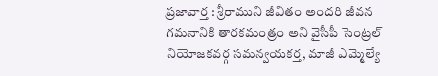ప్రజావార్త : శ్రీరాముని జీవితం అందరి జీవన గమనానికి తారకమంత్రం అని వైసీపీ సెంట్రల్ నియోజకవర్గ సమన్వయకర్త, మాజీ ఎమ్మెల్యే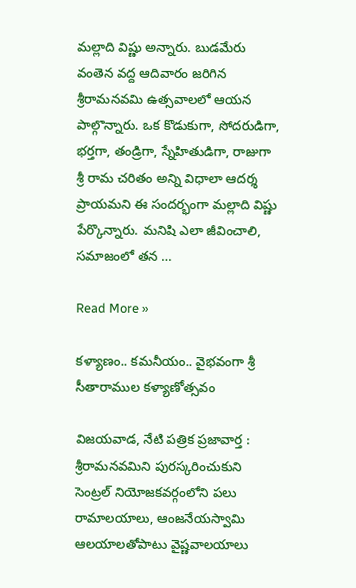మల్లాది విష్ణు అన్నారు. బుడమేరు వంతెన వద్ద ఆదివారం జరిగిన శ్రీరామనవమి ఉత్సవాలలో ఆయన పాల్గొన్నారు. ఒక కొడుకుగా, సోదరుడిగా, భర్తగా, తండ్రిగా, స్నేహితుడిగా, రాజుగా శ్రీ రామ చరితం అన్ని విధాలా ఆదర్శ ప్రాయమని ఈ సందర్భంగా మల్లాది విష్ణు పేర్కొన్నారు. మనిషి ఎలా జీవించాలి, సమాజంలో తన …

Read More »

కళ్యాణం.. కమనీయం.. వైభవంగా శ్రీ సీతారాముల కళ్యాణోత్సవం

విజయవాడ, నేటి పత్రిక ప్రజావార్త : శ్రీరామనవమిని పురస్కరించుకుని సెంట్రల్ నియోజకవర్గంలోని పలు రామాలయాలు, ఆంజనేయస్వామి ఆలయాలతోపాటు వైష్ణవాలయాలు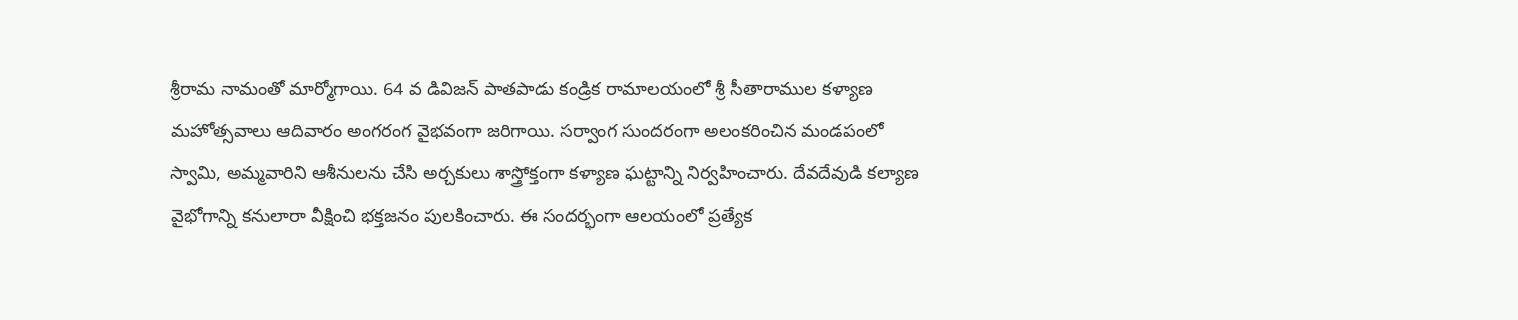శ్రీరామ నామంతో మార్మోగాయి. 64 వ డివిజన్ పాతపాడు కండ్రిక రామాలయంలో శ్రీ సీతారాముల కళ్యాణ మహోత్సవాలు ఆదివారం అంగరంగ వైభవంగా జరిగాయి. సర్వాంగ సుందరంగా అలంకరించిన మండపంలో స్వామి, అమ్మవారిని ఆశీనులను చేసి అర్చకులు శాస్త్రోక్తంగా కళ్యాణ ఘట్టాన్ని నిర్వహించారు. దేవదేవుడి కల్యాణ వైభోగాన్ని కనులారా వీక్షించి భక్తజనం పులకించారు. ఈ సందర్భంగా ఆలయంలో ప్రత్యేక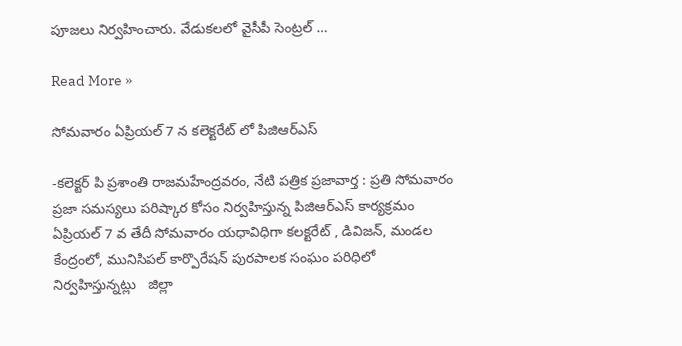పూజలు నిర్వహించారు. వేడుకలలో వైసీపీ సెంట్రల్ …

Read More »

సోమవారం ఏప్రియల్ 7 న కలెక్టరేట్ లో పిజిఆర్ఎస్

-కలెక్టర్ పి ప్రశాంతి రాజమహేంద్రవరం, నేటి పత్రిక ప్రజావార్త : ప్రతి సోమవారం ప్రజా సమస్యలు పరిష్కార కోసం నిర్వహిస్తున్న పిజిఆర్ఎస్ కార్యక్రమం ఏప్రియల్ 7 వ తేదీ సోమవారం యధావిధిగా కలక్టరేట్ , డివిజన్, మండల కేంద్రంలో, మునిసిపల్ కార్పొరేషన్ పురపాలక సంఘం పరిధిలో నిర్వహిస్తున్నట్లు   జిల్లా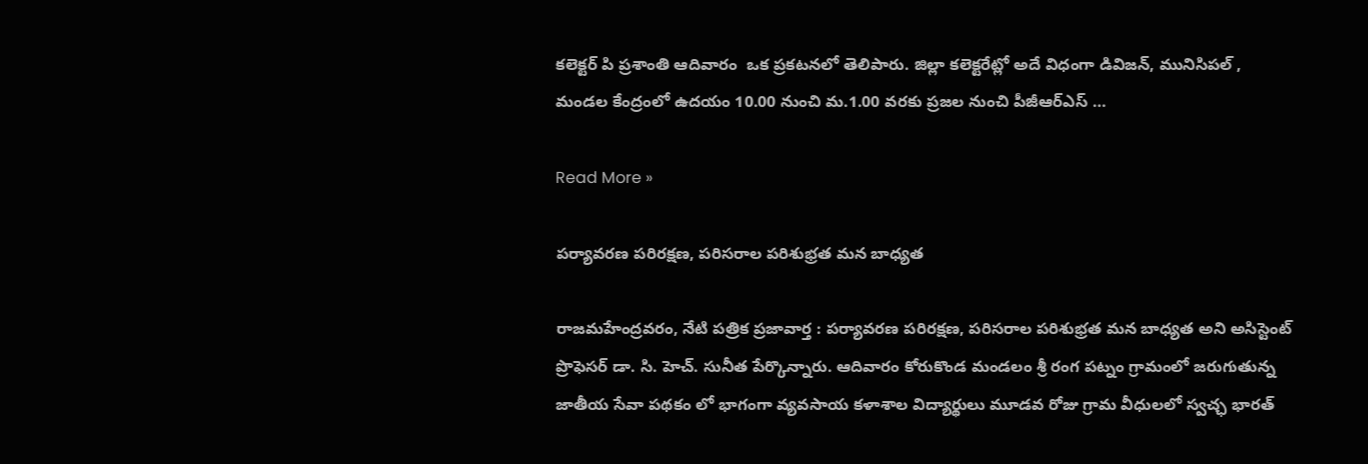కలెక్టర్ పి ప్రశాంతి ఆదివారం  ఒక ప్రకటనలో తెలిపారు. జిల్లా కలెక్టరేట్లో అదే విధంగా డివిజన్, మునిసిపల్ ,  మండల కేంద్రంలో ఉదయం 10.00 నుంచి మ.1.00 వరకు ప్రజల నుంచి పీజీఆర్ఎస్ …

Read More »

పర్యావరణ పరిరక్షణ, పరిసరాల పరిశుభ్రత మన బాధ్యత

రాజమహేంద్రవరం, నేటి పత్రిక ప్రజావార్త : పర్యావరణ పరిరక్షణ, పరిసరాల పరిశుభ్రత మన బాధ్యత అని అసిస్టెంట్  ప్రొఫెసర్ డా. సి. హెచ్. సునీత పేర్కొన్నారు. ఆదివారం కోరుకొండ మండలం శ్రీ రంగ పట్నం గ్రామంలో జరుగుతున్న జాతీయ సేవా పథకం లో భాగంగా వ్యవసాయ కళాశాల విద్యార్థులు మూడవ రోజు గ్రామ వీధులలో స్వచ్ఛ భారత్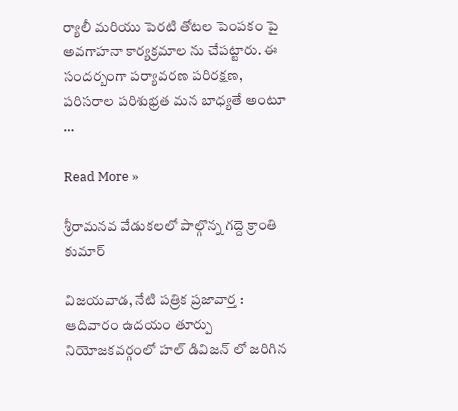ర్యాలీ మరియు పెరటి తోటల పెంపకం పై అవగాహనా కార్యక్రమాల ను చేపట్టారు. ఈ సందర్బంగా పర్యావరణ పరిరక్షణ, పరిసరాల పరిశుభ్రత మన బాధ్యతే అంటూ …

Read More »

శ్రీరామనవ వేడుకలలో పాల్గొన్న గద్దె క్రాంతి కుమార్

విజయవాడ, నేటి పత్రిక ప్రజావార్త : ఆదివారం ఉదయం తూర్పు నియోజకవర్గంలో హల్ డివిజన్ లో జరిగిన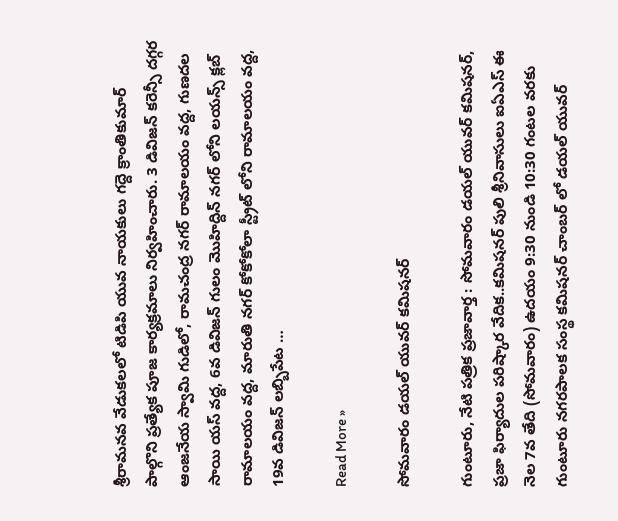శ్రీరామనవ వేడుకలలో టిడిపి యువ నాయకులు గద్దె క్రాంతికుమార్ పాల్గొని ప్రత్యేక పూజ కార్యక్రమాలు నిర్వహించారు. 3 డివిజన్ కరెన్సీ దగ్గర ఆంజనేయ స్వామి గుడిలో, రామచంద్ర నగర్ రామాలయం వద్ద, గుణదల సాయి యస్ వద్ద, 6వ డివిజన్ గులం మొహిద్దిన్ నగర్ లోని లయన్స్ క్లబ్ రామాలయం వద్ద, మారుతి నగర్ కోకోకోలా స్ట్రీట్ లోని రామాలయం వద్ద, 19వ డివిజన్ లబ్బిపేట …

Read More »

సోమవారం డయల్ యువర్ కమిషనర్

గుంటూరు, నేటి పత్రిక ప్రజావార్త : సోమవారం డయల్ యువర్ కమిషనర్, ప్రజా ఫిర్యాదుల పరిష్కార వేదిక..కమిషనర్ పులి శ్రీనివాసులు ఐఏఎస్ ఈ నెల 7వ తేది (సోమవారం) ఉదయం 9:30 నుండి 10:30 గంటల వరకు గుంటూరు నగరపాలక సంస్థ కమిషనర్ చాంబర్ లో డయల్ యువర్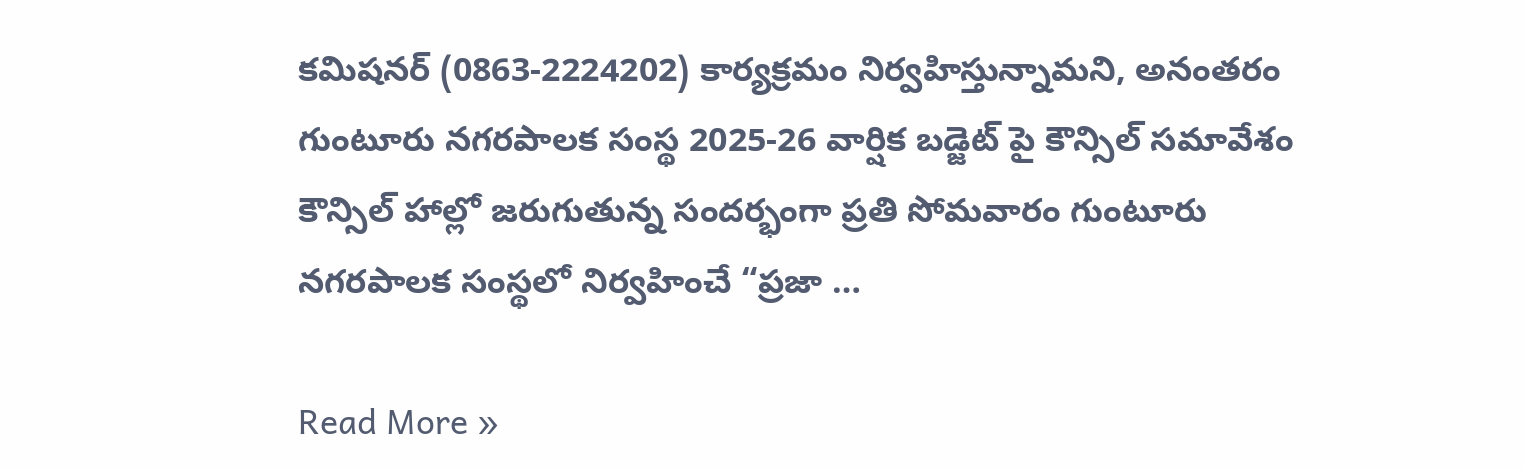కమిషనర్ (0863-2224202) కార్యక్రమం నిర్వహిస్తున్నామని, అనంతరం గుంటూరు నగరపాలక సంస్థ 2025-26 వార్షిక బడ్జెట్ పై కౌన్సిల్ సమావేశం కౌన్సిల్ హాల్లో జరుగుతున్న సందర్భంగా ప్రతి సోమవారం గుంటూరు నగరపాలక సంస్థలో నిర్వహించే “ప్రజా …

Read More »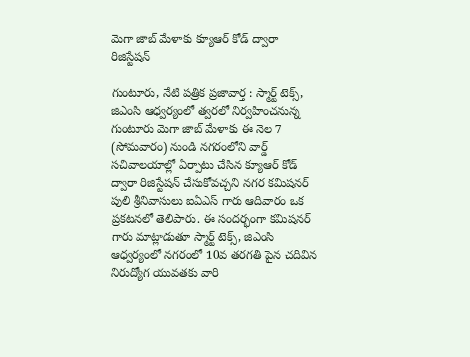మెగా జాబ్ మేళాకు క్యూఆర్ కోడ్ ద్వారా రిజిస్టేషన్

గుంటూరు, నేటి పత్రిక ప్రజావార్త : స్మార్ట్ టెక్స్, జిఎంసి ఆధ్వర్యంలో త్వరలో నిర్వహించనున్న గుంటూరు మెగా జాబ్ మేళాకు ఈ నెల 7 (సోమవారం) నుండి నగరంలోని వార్డ్ సచివాలయాల్లో ఏర్పాటు చేసిన క్యూఆర్ కోడ్ ద్వారా రిజిస్టేషన్ చేసుకోవచ్చని నగర కమిషనర్ పులి శ్రీనివాసులు ఐఏఎస్ గారు ఆదివారం ఒక ప్రకటనలో తెలిపారు. ఈ సందర్భంగా కమిషనర్ గారు మాట్లాడుతూ స్మార్ట్ టెక్స్, జిఎంసి ఆధ్వర్యంలో నగరంలో 10వ తరగతి పైన చదివిన నిరుద్యోగ యువతకు వారి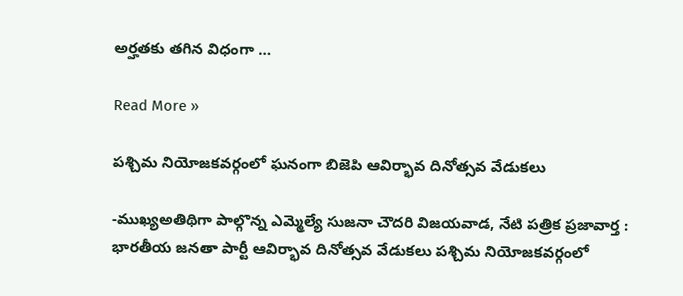అర్హతకు తగిన విధంగా …

Read More »

పశ్చిమ నియోజకవర్గంలో ఘనంగా బిజెపి ఆవిర్భావ దినోత్సవ వేడుకలు

-ముఖ్యఅతిథిగా పాల్గొన్న ఎమ్మెల్యే సుజనా చౌదరి విజయవాడ, నేటి పత్రిక ప్రజావార్త : భారతీయ జనతా పార్టీ ఆవిర్భావ దినోత్సవ వేడుకలు పశ్చిమ నియోజకవర్గంలో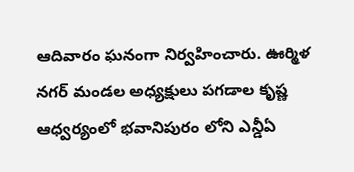ఆదివారం ఘనంగా నిర్వహించారు. ఊర్మిళ నగర్ మండల అధ్యక్షులు పగడాల కృష్ణ ఆధ్వర్యంలో భవానిపురం లోని ఎన్డీఏ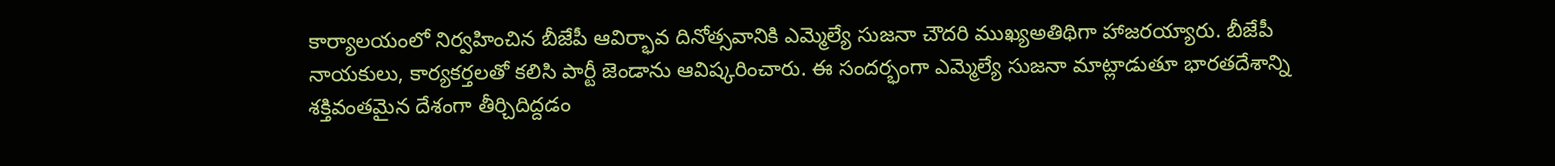కార్యాలయంలో నిర్వహించిన బీజేపీ ఆవిర్భావ దినోత్సవానికి ఎమ్మెల్యే సుజనా చౌదరి ముఖ్యఅతిథిగా హాజరయ్యారు. బీజేపీ నాయకులు, కార్యకర్తలతో కలిసి పార్టీ జెండాను ఆవిష్కరించారు. ఈ సందర్భంగా ఎమ్మెల్యే సుజనా మాట్లాడుతూ భారతదేశాన్ని శక్తివంతమైన దేశంగా తీర్చిదిద్దడం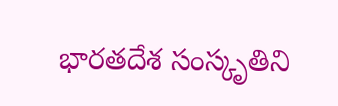భారతదేశ సంస్కృతిని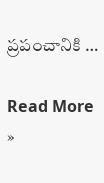ప్రపంచానికి …

Read More »